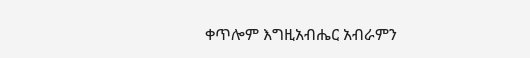ቀጥሎም እግዚአብሔር አብራምን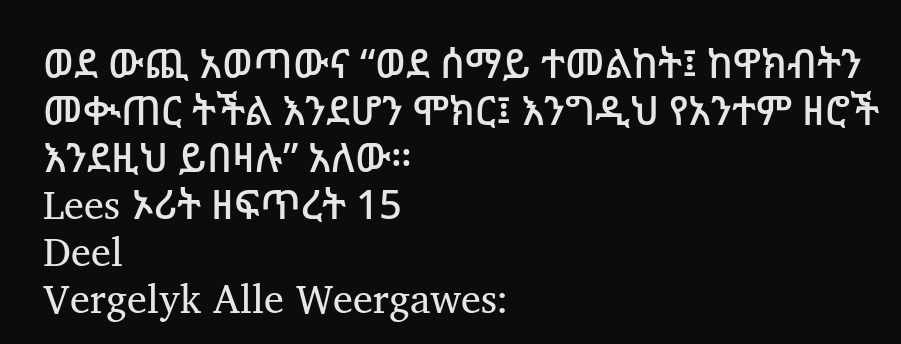ወደ ውጪ አወጣውና “ወደ ሰማይ ተመልከት፤ ከዋክብትን መቊጠር ትችል እንደሆን ሞክር፤ እንግዲህ የአንተም ዘሮች እንደዚህ ይበዛሉ” አለው።
Lees ኦሪት ዘፍጥረት 15
Deel
Vergelyk Alle Weergawes: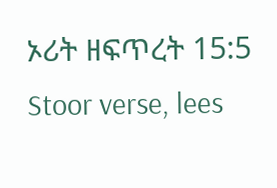ኦሪት ዘፍጥረት 15:5
Stoor verse, lees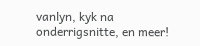vanlyn, kyk na onderrigsnitte, en meer!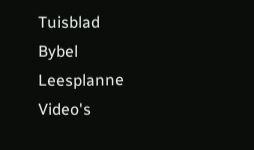Tuisblad
Bybel
Leesplanne
Video's